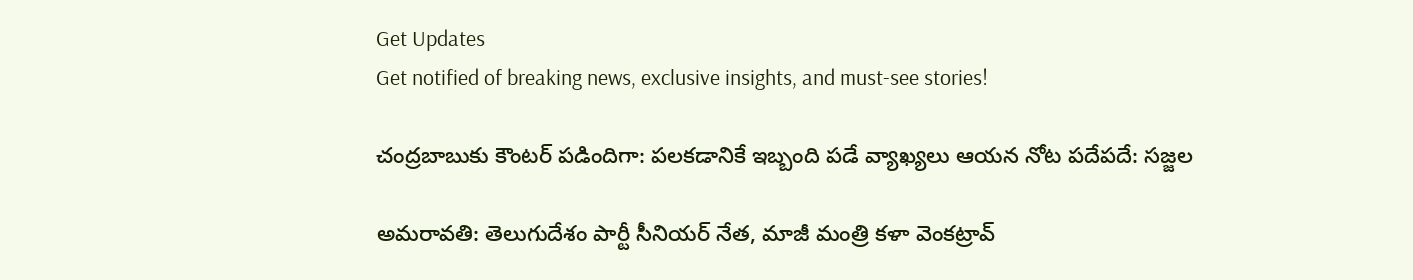Get Updates
Get notified of breaking news, exclusive insights, and must-see stories!

చంద్రబాబుకు కౌంటర్ పడిందిగా: పలకడానికే ఇబ్బంది పడే వ్యాఖ్యలు ఆయన నోట పదేపదే: సజ్జల

అమరావతి: తెలుగుదేశం పార్టీ సీనియర్ నేత, మాజీ మంత్రి కళా వెంకట్రావ్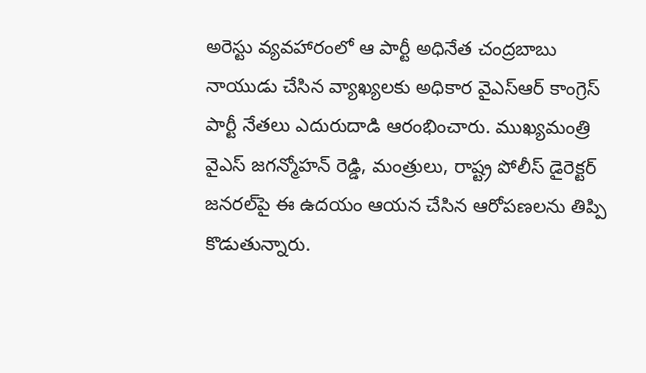అరెస్టు వ్యవహారంలో ఆ పార్టీ అధినేత చంద్రబాబు నాయుడు చేసిన వ్యాఖ్యలకు అధికార వైఎస్ఆర్ కాంగ్రెస్ పార్టీ నేతలు ఎదురుదాడి ఆరంభించారు. ముఖ్యమంత్రి వైఎస్ జగన్మోహన్ రెడ్డి, మంత్రులు, రాష్ట్ర పోలీస్ డైరెక్టర్ జనరల్‌పై ఈ ఉదయం ఆయన చేసిన ఆరోపణలను తిప్పి కొడుతున్నారు.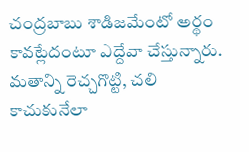చంద్రబాబు శాడిజమేంటో అర్థం కావట్లేదంటూ ఎద్దేవా చేస్తున్నారు. మతాన్ని రెచ్చగొట్టి, చలి కాచుకునేలా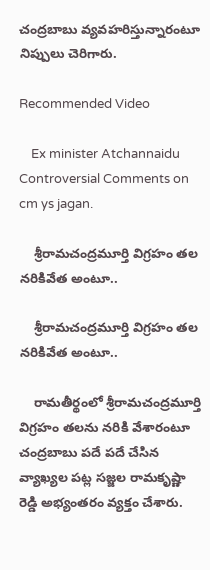చంద్రబాబు వ్యవహరిస్తున్నారంటూ నిప్పులు చెరిగారు.

Recommended Video

    Ex minister Atchannaidu Controversial Comments on cm ys jagan.

    శ్రీరామచంద్రమూర్తి విగ్రహం తల నరికివేత అంటూ..

    శ్రీరామచంద్రమూర్తి విగ్రహం తల నరికివేత అంటూ..

    రామతీర్థంలో శ్రీరామచంద్రమూర్తి విగ్రహం తలను నరికి వేశారంటూ చంద్రబాబు పదే పదే చేసిన వ్యాఖ్యల పట్ల సజ్జల రామకృష్ణా రెడ్డి అభ్యంతరం వ్యక్తం చేశారు.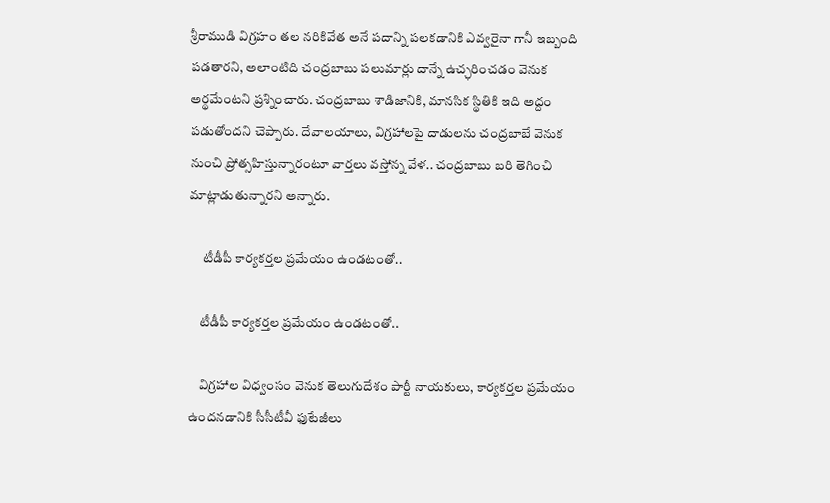శ్రీరాముడి విగ్రహం తల నరికివేత అనే పదాన్ని పలకడానికి ఎవ్వరైనా గానీ ఇబ్బంది పడతారని, అలాంటిది చంద్రబాబు పలుమార్లు దాన్నే ఉచ్ఛరించడం వెనుక అర్థమేంటని ప్రశ్నించారు. చంద్రబాబు శాడిజానికి, మానసిక స్థితికి ఇది అద్దం పడుతోందని చెప్పారు. దేవాలయాలు, విగ్రహాలపై దాడులను చంద్రబాబే వెనుక నుంచి ప్రోత్సహిస్తున్నారంటూ వార్తలు వస్తోన్న వేళ.. చంద్రబాబు బరి తెగించి మాట్లాడుతున్నారని అన్నారు.

     టీడీపీ కార్యకర్తల ప్రమేయం ఉండటంతో..

    టీడీపీ కార్యకర్తల ప్రమేయం ఉండటంతో..

    విగ్రహాల విధ్వంసం వెనుక తెలుగుదేశం పార్టీ నాయకులు, కార్యకర్తల ప్రమేయం ఉందనడానికి సీసీటీవీ ఫుటేజీలు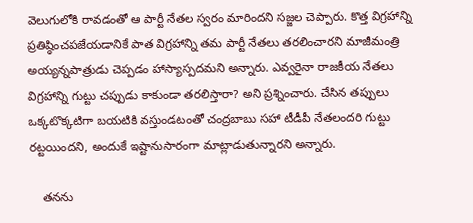వెలుగులోకి రావడంతో ఆ పార్టీ నేతల స్వరం మారిందని సజ్జల చెప్పారు. కొత్త విగ్రహాన్ని ప్రతిష్ఠించపజేయడానికే పాత విగ్రహాన్ని తమ పార్టీ నేతలు తరలించారని మాజీమంత్రి అయ్యన్నపాత్రుడు చెప్పడం హాస్యాస్పదమని అన్నారు. ఎవ్వరైనా రాజకీయ నేతలు విగ్రహాన్ని గుట్టు చప్పుడు కాకుండా తరలిస్తారా? అని ప్రశ్నించారు. చేసిన తప్పులు ఒక్కటొక్కటిగా బయటికి వస్తుండటంతో చంద్రబాబు సహా టీడీపీ నేతలందరి గుట్టు రట్టయిందని, అందుకే ఇష్టానుసారంగా మాట్లాడుతున్నారని అన్నారు.

    తనను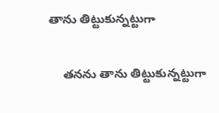తాను తిట్టుకున్నట్టుగా

    తనను తాను తిట్టుకున్నట్టుగా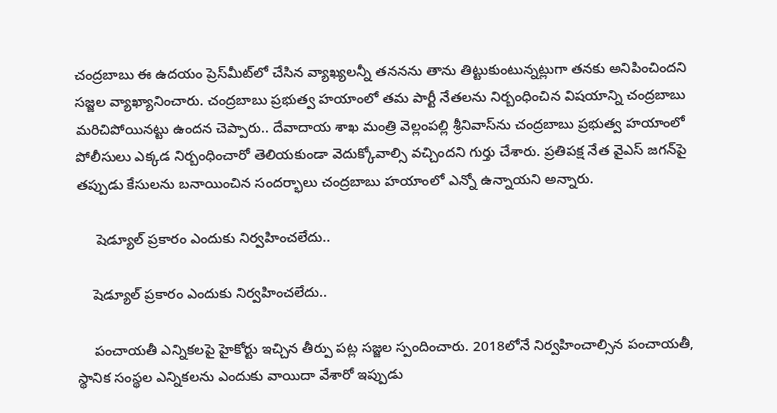చంద్రబాబు ఈ ఉదయం ప్రెస్‌మీట్‌లో చేసిన వ్యాఖ్యలన్నీ తననను తాను తిట్టుకుంటున్నట్లుగా తనకు అనిపించిందని సజ్జల వ్యాఖ్యానించారు. చంద్రబాబు ప్రభుత్వ హయాంలో తమ పార్టీ నేతలను నిర్బంధించిన విషయాన్ని చంద్రబాబు మరిచిపోయినట్టు ఉందన చెప్పారు.. దేవాదాయ శాఖ మంత్రి వెల్లంపల్లి శ్రీనివాస్‌ను చంద్రబాబు ప్రభుత్వ హయాంలో పోలీసులు ఎక్కడ నిర్బంధించారో తెలియకుండా వెదుక్కోవాల్సి వచ్చిందని గుర్తు చేశారు. ప్రతిపక్ష నేత వైఎస్ జగన్‌పై తప్పుడు కేసులను బనాయించిన సందర్భాలు చంద్రబాబు హయాంలో ఎన్నో ఉన్నాయని అన్నారు.

     షెడ్యూల్ ప్రకారం ఎందుకు నిర్వహించలేదు..

    షెడ్యూల్ ప్రకారం ఎందుకు నిర్వహించలేదు..

    పంచాయతీ ఎన్నికలపై హైకోర్టు ఇచ్చిన తీర్పు పట్ల సజ్జల స్పందించారు. 2018లోనే నిర్వహించాల్సిన పంచాయతీ, స్థానిక సంస్థల ఎన్నికలను ఎందుకు వాయిదా వేశారో ఇప్పుడు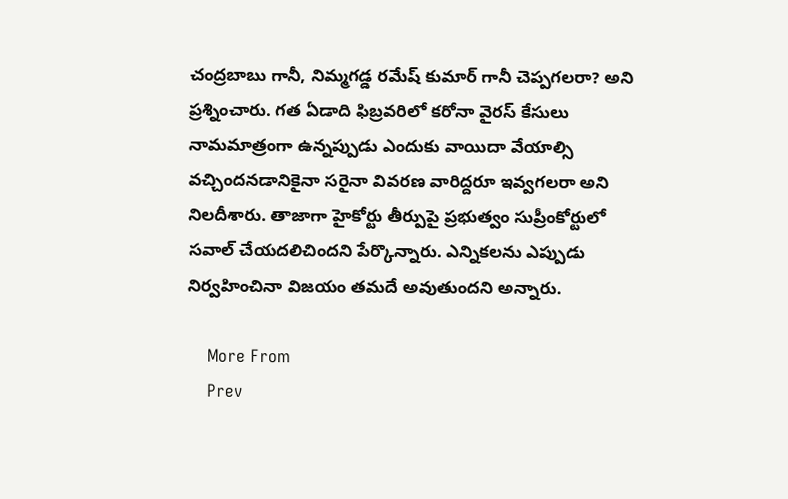చంద్రబాబు గానీ, నిమ్మగడ్డ రమేష్ కుమార్ గానీ చెప్పగలరా? అని ప్రశ్నించారు. గత ఏడాది ఫిబ్రవరిలో కరోనా వైరస్ కేసులు నామమాత్రంగా ఉన్నప్పుడు ఎందుకు వాయిదా వేయాల్సి వచ్చిందనడానికైనా సరైనా వివరణ వారిద్దరూ ఇవ్వగలరా అని నిలదీశారు. తాజాగా హైకోర్టు తీర్పుపై ప్రభుత్వం సుప్రీంకోర్టులో సవాల్ చేయదలిచిందని పేర్కొన్నారు. ఎన్నికలను ఎప్పుడు నిర్వహించినా విజయం తమదే అవుతుందని అన్నారు.

    More From
    Prev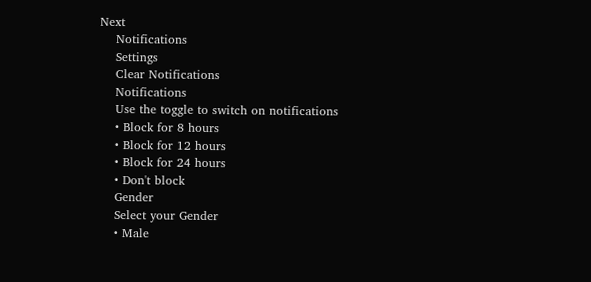Next
    Notifications
    Settings
    Clear Notifications
    Notifications
    Use the toggle to switch on notifications
    • Block for 8 hours
    • Block for 12 hours
    • Block for 24 hours
    • Don't block
    Gender
    Select your Gender
    • Male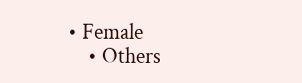• Female
    • Others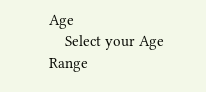Age
    Select your Age Range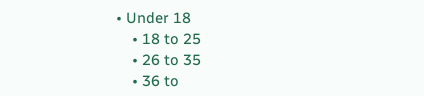• Under 18
    • 18 to 25
    • 26 to 35
    • 36 to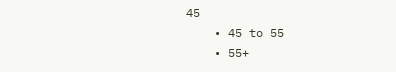45
    • 45 to 55
    • 55+